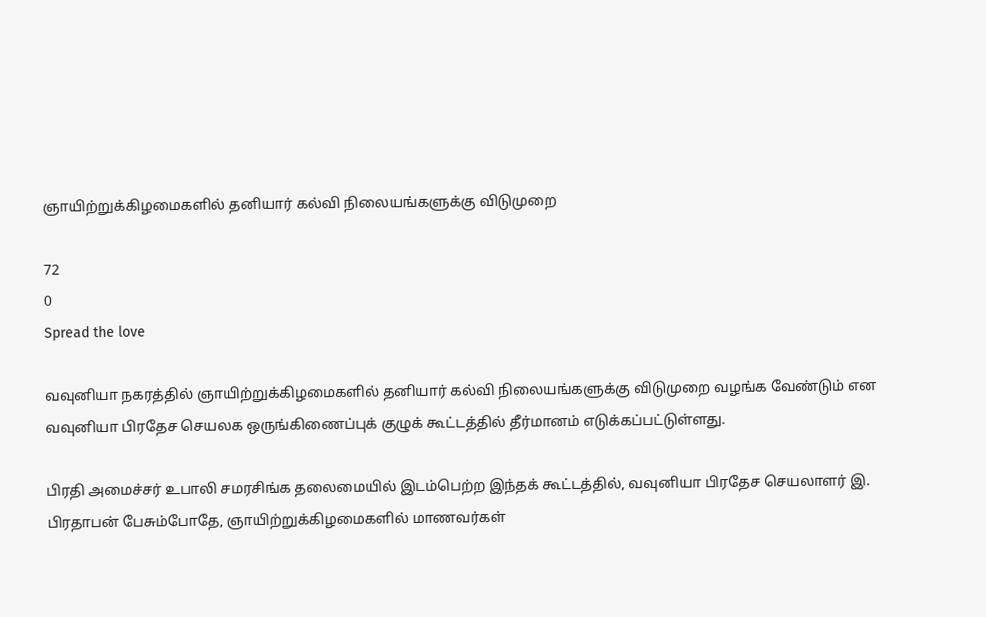ஞாயிற்றுக்கிழமைகளில் தனியார் கல்வி நிலையங்களுக்கு விடுமுறை

72
0
Spread the love

வவுனியா நகரத்தில் ஞாயிற்றுக்கிழமைகளில் தனியார் கல்வி நிலையங்களுக்கு விடுமுறை வழங்க வேண்டும் என வவுனியா பிரதேச செயலக ஒருங்கிணைப்புக் குழுக் கூட்டத்தில் தீர்மானம் எடுக்கப்பட்டுள்ளது.

பிரதி அமைச்சர் உபாலி சமரசிங்க தலைமையில் இடம்பெற்ற இந்தக் கூட்டத்தில், வவுனியா பிரதேச செயலாளர் இ. பிரதாபன் பேசும்போதே, ஞாயிற்றுக்கிழமைகளில் மாணவர்கள்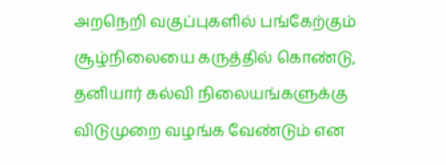அறநெறி வகுப்புகளில் பங்கேற்கும் சூழ்நிலையை கருத்தில் கொண்டு, தனியார் கல்வி நிலையங்களுக்கு விடுமுறை வழங்க வேண்டும் என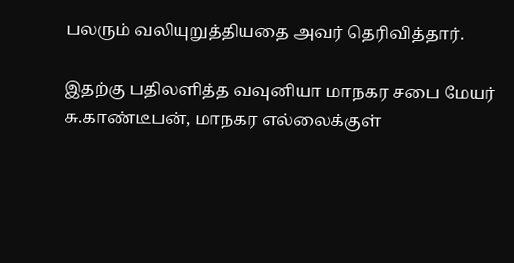பலரும் வலியுறுத்தியதை அவர் தெரிவித்தார்.

இதற்கு பதிலளித்த வவுனியா மாநகர சபை மேயர் சு.காண்டீபன், மாநகர எல்லைக்குள்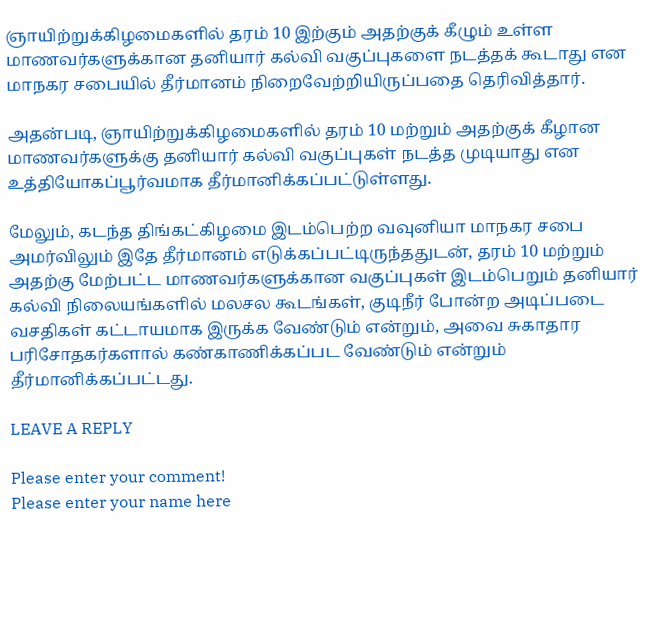ஞாயிற்றுக்கிழமைகளில் தரம் 10 இற்கும் அதற்குக் கீழும் உள்ள மாணவர்களுக்கான தனியார் கல்வி வகுப்புகளை நடத்தக் கூடாது என மாநகர சபையில் தீர்மானம் நிறைவேற்றியிருப்பதை தெரிவித்தார்.

அதன்படி, ஞாயிற்றுக்கிழமைகளில் தரம் 10 மற்றும் அதற்குக் கீழான மாணவர்களுக்கு தனியார் கல்வி வகுப்புகள் நடத்த முடியாது என உத்தியோகப்பூர்வமாக தீர்மானிக்கப்பட்டுள்ளது.

மேலும், கடந்த திங்கட்கிழமை இடம்பெற்ற வவுனியா மாநகர சபை அமர்விலும் இதே தீர்மானம் எடுக்கப்பட்டிருந்ததுடன், தரம் 10 மற்றும் அதற்கு மேற்பட்ட மாணவர்களுக்கான வகுப்புகள் இடம்பெறும் தனியார் கல்வி நிலையங்களில் மலசல கூடங்கள், குடிநீர் போன்ற அடிப்படை வசதிகள் கட்டாயமாக இருக்க வேண்டும் என்றும், அவை சுகாதார பரிசோதகர்களால் கண்காணிக்கப்பட வேண்டும் என்றும் தீர்மானிக்கப்பட்டது.

LEAVE A REPLY

Please enter your comment!
Please enter your name here